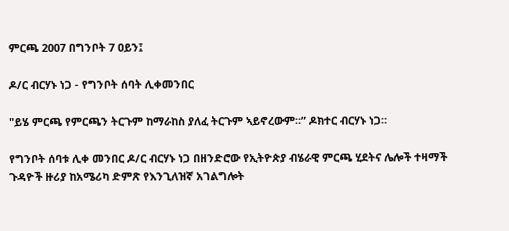ምርጫ 2007 በግንቦት 7 ዐይን፤

ዶ/ር ብርሃኑ ነጋ - የግንቦት ሰባት ሊቀመንበር

"ይሄ ምርጫ የምርጫን ትርጉም ከማራከስ ያለፈ ትርጉም ኣይኖረውም።” ዶክተር ብርሃኑ ነጋ።

የግንቦት ሰባቱ ሊቀ መንበር ዶ/ር ብርሃኑ ነጋ በዘንድሮው የኢትዮጵያ ብሄራዊ ምርጫ ሂደትና ሌሎች ተዛማች ጉዳዮች ዙሪያ ከአሜሪካ ድምጽ የእንጊለዝኛ አገልግሎት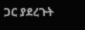ጋር ያደረጉት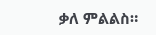ቃለ ምልልስ።